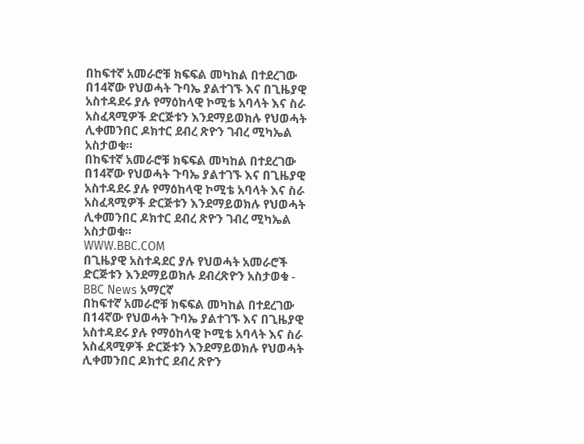በከፍተኛ አመራሮቹ ክፍፍል መካከል በተደረገው በ14ኛው የህወሓት ጉባኤ ያልተገኙ እና በጊዜያዊ አስተዳደሩ ያሉ የማዕከላዊ ኮሚቴ አባላት እና ስራ አስፈጻሚዎች ድርጅቱን እንደማይወክሉ የህወሓት ሊቀመንበር ዶክተር ደብረ ጽዮን ገብረ ሚካኤል አስታወቁ።
በከፍተኛ አመራሮቹ ክፍፍል መካከል በተደረገው በ14ኛው የህወሓት ጉባኤ ያልተገኙ እና በጊዜያዊ አስተዳደሩ ያሉ የማዕከላዊ ኮሚቴ አባላት እና ስራ አስፈጻሚዎች ድርጅቱን እንደማይወክሉ የህወሓት ሊቀመንበር ዶክተር ደብረ ጽዮን ገብረ ሚካኤል አስታወቁ።
WWW.BBC.COM
በጊዜያዊ አስተዳደር ያሉ የህወሓት አመራሮች ድርጅቱን እንደማይወክሉ ደብረጽዮን አስታወቁ - BBC News አማርኛ
በከፍተኛ አመራሮቹ ክፍፍል መካከል በተደረገው በ14ኛው የህወሓት ጉባኤ ያልተገኙ እና በጊዜያዊ አስተዳደሩ ያሉ የማዕከላዊ ኮሚቴ አባላት እና ስራ አስፈጻሚዎች ድርጅቱን እንደማይወክሉ የህወሓት ሊቀመንበር ዶክተር ደብረ ጽዮን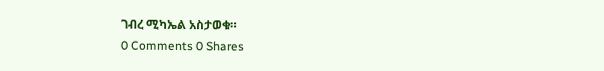ገብረ ሚካኤል አስታወቁ።
0 Comments 0 Shares